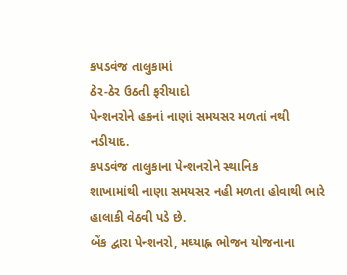કપડવંજ તાલુકામાં
ઠેર-ઠેર ઉઠતી ફરીયાદો
પેન્શનરોને હકનાં નાણાં સમયસર મળતાં નથી
નડીયાદ.
કપડવંજ તાલુકાના પેન્શનરોને સ્થાનિક
શાખામાંથી નાણા સમયસર નહી મળતા હોવાથી ભારે હાલાકી વેઠવી પડે છે.
બેંક દ્વારા પેન્શનરો, મઘ્યાહ્ન ભોજન યોજનાના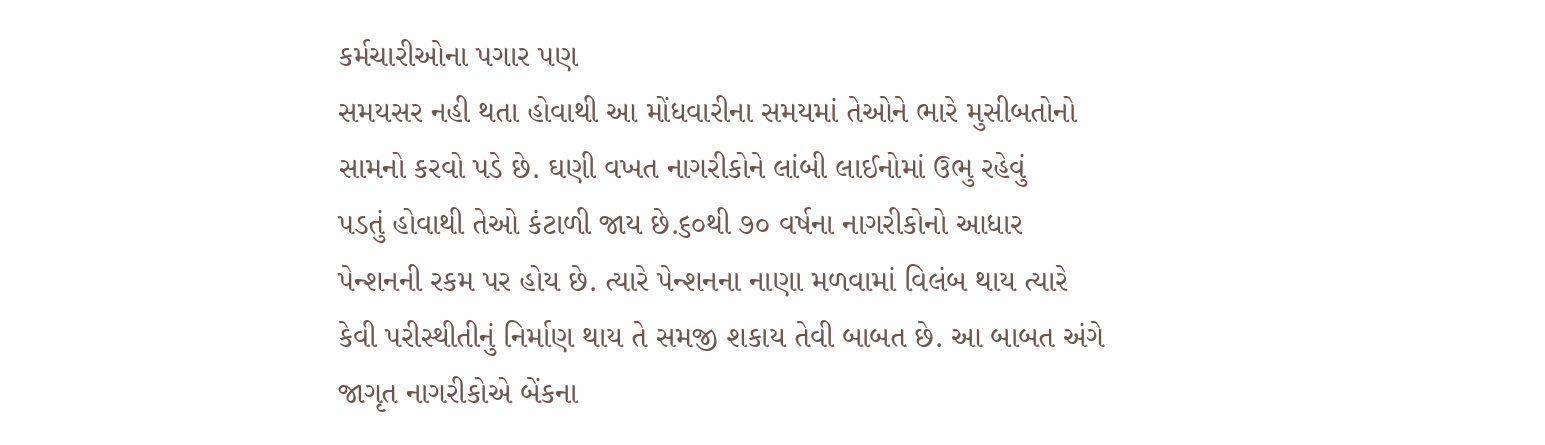કર્મચારીઓના પગાર પણ
સમયસર નહી થતા હોવાથી આ મોંધવારીના સમયમાં તેઓને ભારે મુસીબતોનો
સામનો કરવો પડે છે. ઘણી વખત નાગરીકોને લાંબી લાઈનોમાં ઉભુ રહેવું
પડતું હોવાથી તેઓ કંટાળી જાય છે.૬૦થી ૭૦ વર્ષના નાગરીકોનો આધાર
પેન્શનની રકમ પર હોય છે. ત્યારે પેન્શનના નાણા મળવામાં વિલંબ થાય ત્યારે
કેવી પરીસ્થીતીનું નિર્માણ થાય તે સમજી શકાય તેવી બાબત છે. આ બાબત અંગે
જાગૃત નાગરીકોએ બેંકના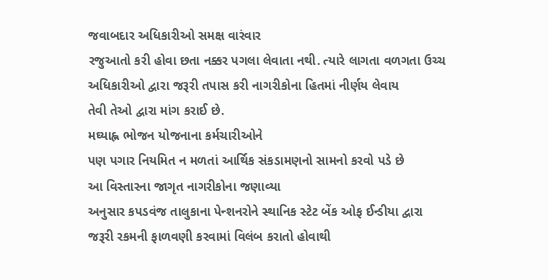જવાબદાર અધિકારીઓ સમક્ષ વારંવાર
રજુઆતો કરી હોવા છતા નક્કર પગલા લેવાતા નથી. ત્યારે લાગતા વળગતા ઉચ્ચ
અધિકારીઓ દ્વારા જરૂરી તપાસ કરી નાગરીકોના હિતમાં નીર્ણય લેવાય
તેવી તેઓ દ્વારા માંગ કરાઈ છે.
મઘ્યાહ્ન ભોજન યોજનાના કર્મચારીઓને
પણ પગાર નિયમિત ન મળતાં આર્થિક સંકડામણનો સામનો કરવો પડે છે
આ વિસ્તારના જાગૃત નાગરીકોના જણાવ્યા
અનુસાર કપડવંજ તાલુકાના પેન્શનરોને સ્થાનિક સ્ટેટ બેંક ઓફ ઈન્ડીયા દ્વારા
જરૂરી રકમની ફાળવણી કરવામાં વિલંબ કરાતો હોવાથી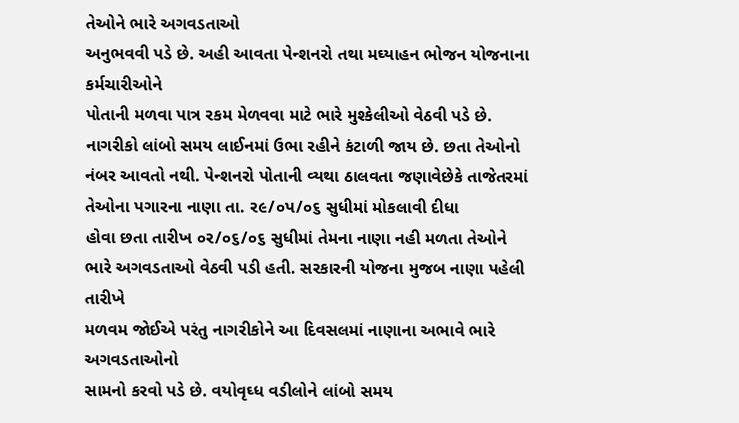તેઓને ભારે અગવડતાઓ
અનુભવવી પડે છે. અહી આવતા પેન્શનરો તથા મઘ્યાહન ભોજન યોજનાના કર્મચારીઓને
પોતાની મળવા પાત્ર રકમ મેળવવા માટે ભારે મુશ્કેલીઓ વેઠવી પડે છે.
નાગરીકો લાંબો સમય લાઈનમાં ઉભા રહીને કંટાળી જાય છે. છતા તેઓનો
નંબર આવતો નથી. પેન્શનરો પોતાની વ્યથા ઠાલવતા જણાવેછેકે તાજેતરમાં
તેઓના પગારના નાણા તા. ર૯/૦પ/૦૬ સુધીમાં મોકલાવી દીધા
હોવા છતા તારીખ ૦ર/૦૬/૦૬ સુધીમાં તેમના નાણા નહી મળતા તેઓને
ભારે અગવડતાઓ વેઠવી પડી હતી. સરકારની યોજના મુજબ નાણા પહેલી તારીખે
મળવમ જોઈએ પરંતુ નાગરીકોને આ દિવસલમાં નાણાના અભાવે ભારે અગવડતાઓનો
સામનો કરવો પડે છે. વયોવૃઘ્ધ વડીલોને લાંબો સમય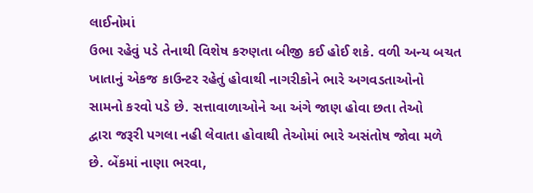લાઈનોમાં
ઉભા રહેવું પડે તેનાથી વિશેષ કરુણતા બીજી કઈ હોઈ શકે. વળી અન્ય બચત
ખાતાનું એકજ કાઉન્ટર રહેતું હોવાથી નાગરીકોને ભારે અગવડતાઓનો
સામનો કરવો પડે છે. સત્તાવાળાઓને આ અંગે જાણ હોવા છતા તેઓ
દ્વારા જરૂરી પગલા નહી લેવાતા હોવાથી તેઓમાં ભારે અસંતોષ જોવા મળે
છે. બેંકમાં નાણા ભરવા,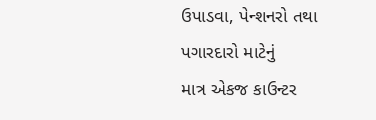ઉપાડવા, પેન્શનરો તથા પગારદારો માટેનું
માત્ર એકજ કાઉન્ટર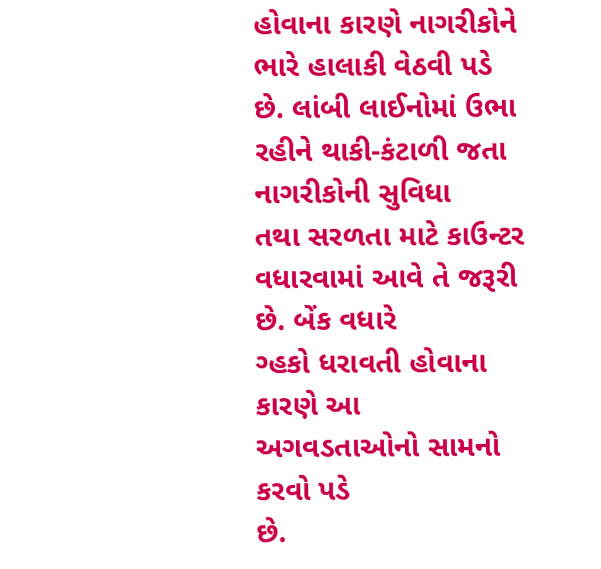હોવાના કારણે નાગરીકોને ભારે હાલાકી વેઠવી પડે
છે. લાંબી લાઈનોમાં ઉભા રહીને થાકી-કંટાળી જતા નાગરીકોની સુવિધા
તથા સરળતા માટે કાઉન્ટર વધારવામાં આવે તે જરૂરી છે. બેંક વધારે
ગ્હકો ધરાવતી હોવાના કારણે આ અગવડતાઓનો સામનો કરવો પડે
છે.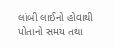લાંબી લાઈનો હોવાથી પોતાનો સમય તથા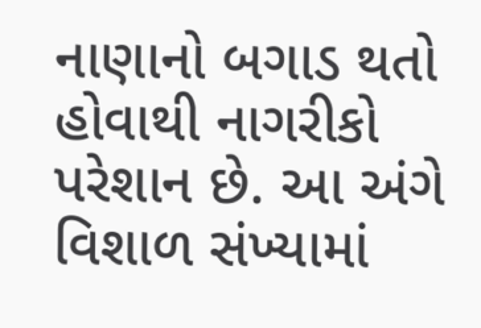નાણાનો બગાડ થતો
હોવાથી નાગરીકો પરેશાન છે. આ અંગે વિશાળ સંખ્યામાં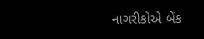નાગરીકોએ બેંક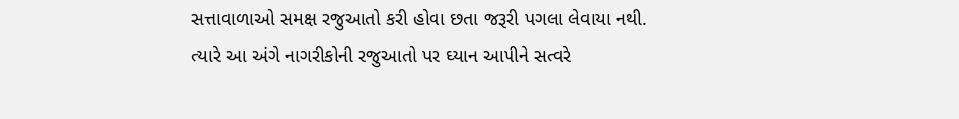સત્તાવાળાઓ સમક્ષ રજુઆતો કરી હોવા છતા જરૂરી પગલા લેવાયા નથી.
ત્યારે આ અંગે નાગરીકોની રજુઆતો પર ઘ્યાન આપીને સત્વરે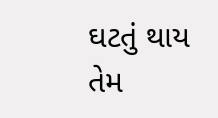ઘટતું થાય
તેમ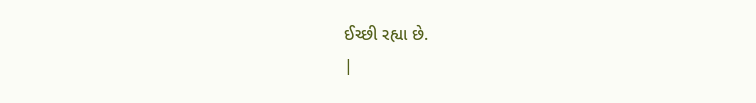ઈચ્છી રહ્યા છે.
|